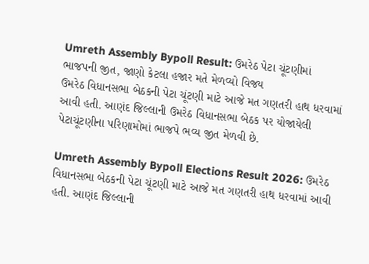Umreth Assembly Bypoll Result: ઉમરેઠ પેટા ચૂંટણીમાં ભાજપની જીત, જાણો કેટલા હજાર મતે મેળવ્યો વિજય
ઉમરેઠ વિધાનસભા બેઠકની પેટા ચૂંટણી માટે આજે મત ગણતરી હાથ ધરવામાં આવી હતી. આણંદ જિલ્લાની ઉમરેઠ વિધાનસભા બેઠક પર યોજાયેલી પેટાચૂંટણીના પરિણામોમાં ભાજપે ભવ્ય જીત મેળવી છે.

Umreth Assembly Bypoll Elections Result 2026: ઉમરેઠ વિધાનસભા બેઠકની પેટા ચૂંટણી માટે આજે મત ગણતરી હાથ ધરવામાં આવી હતી. આણંદ જિલ્લાની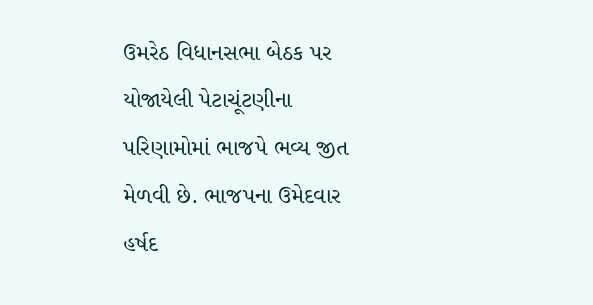ઉમરેઠ વિધાનસભા બેઠક પર યોજાયેલી પેટાચૂંટણીના પરિણામોમાં ભાજપે ભવ્ય જીત મેળવી છે. ભાજપના ઉમેદવાર હર્ષદ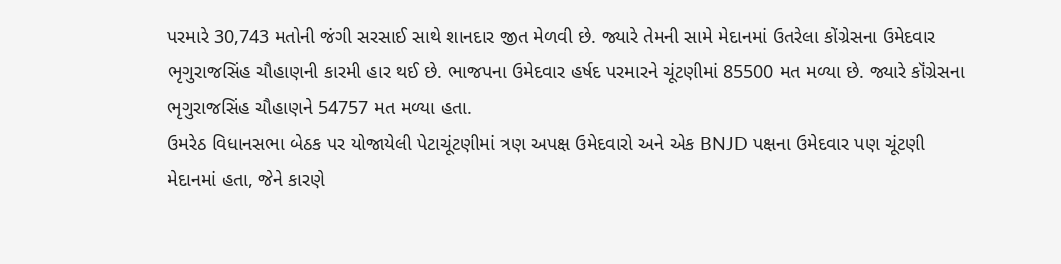પરમારે 30,743 મતોની જંગી સરસાઈ સાથે શાનદાર જીત મેળવી છે. જ્યારે તેમની સામે મેદાનમાં ઉતરેલા કોંગ્રેસના ઉમેદવાર ભૃગુરાજસિંહ ચૌહાણની કારમી હાર થઈ છે. ભાજપના ઉમેદવાર હર્ષદ પરમારને ચૂંટણીમાં 85500 મત મળ્યા છે. જ્યારે કૉંગ્રેસના ભૃગુરાજસિંહ ચૌહાણને 54757 મત મળ્યા હતા.
ઉમરેઠ વિધાનસભા બેઠક પર યોજાયેલી પેટાચૂંટણીમાં ત્રણ અપક્ષ ઉમેદવારો અને એક BNJD પક્ષના ઉમેદવાર પણ ચૂંટણી મેદાનમાં હતા, જેને કારણે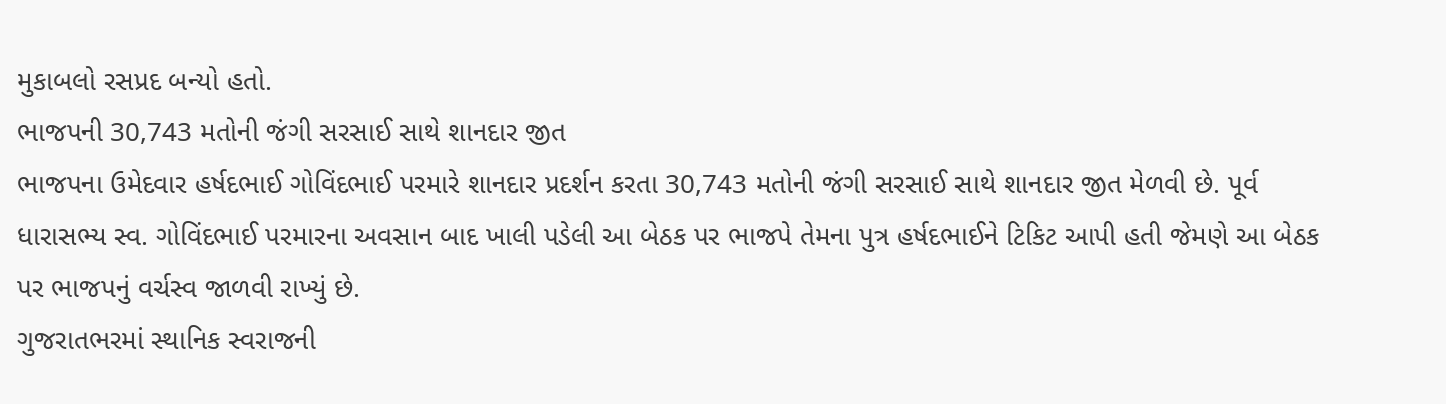મુકાબલો રસપ્રદ બન્યો હતો.
ભાજપની 30,743 મતોની જંગી સરસાઈ સાથે શાનદાર જીત
ભાજપના ઉમેદવાર હર્ષદભાઈ ગોવિંદભાઈ પરમારે શાનદાર પ્રદર્શન કરતા 30,743 મતોની જંગી સરસાઈ સાથે શાનદાર જીત મેળવી છે. પૂર્વ ધારાસભ્ય સ્વ. ગોવિંદભાઈ પરમારના અવસાન બાદ ખાલી પડેલી આ બેઠક પર ભાજપે તેમના પુત્ર હર્ષદભાઈને ટિકિટ આપી હતી જેમણે આ બેઠક પર ભાજપનું વર્ચસ્વ જાળવી રાખ્યું છે.
ગુજરાતભરમાં સ્થાનિક સ્વરાજની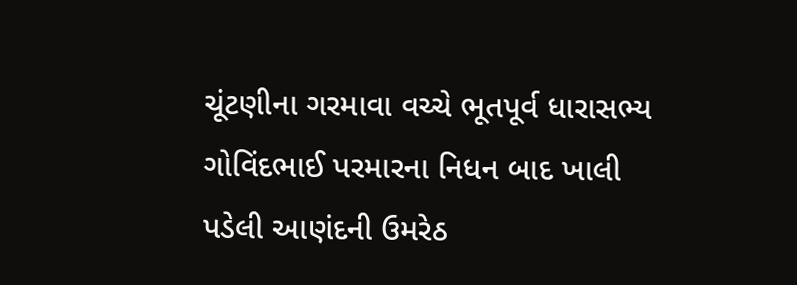ચૂંટણીના ગરમાવા વચ્ચે ભૂતપૂર્વ ધારાસભ્ય ગોવિંદભાઈ પરમારના નિધન બાદ ખાલી પડેલી આણંદની ઉમરેઠ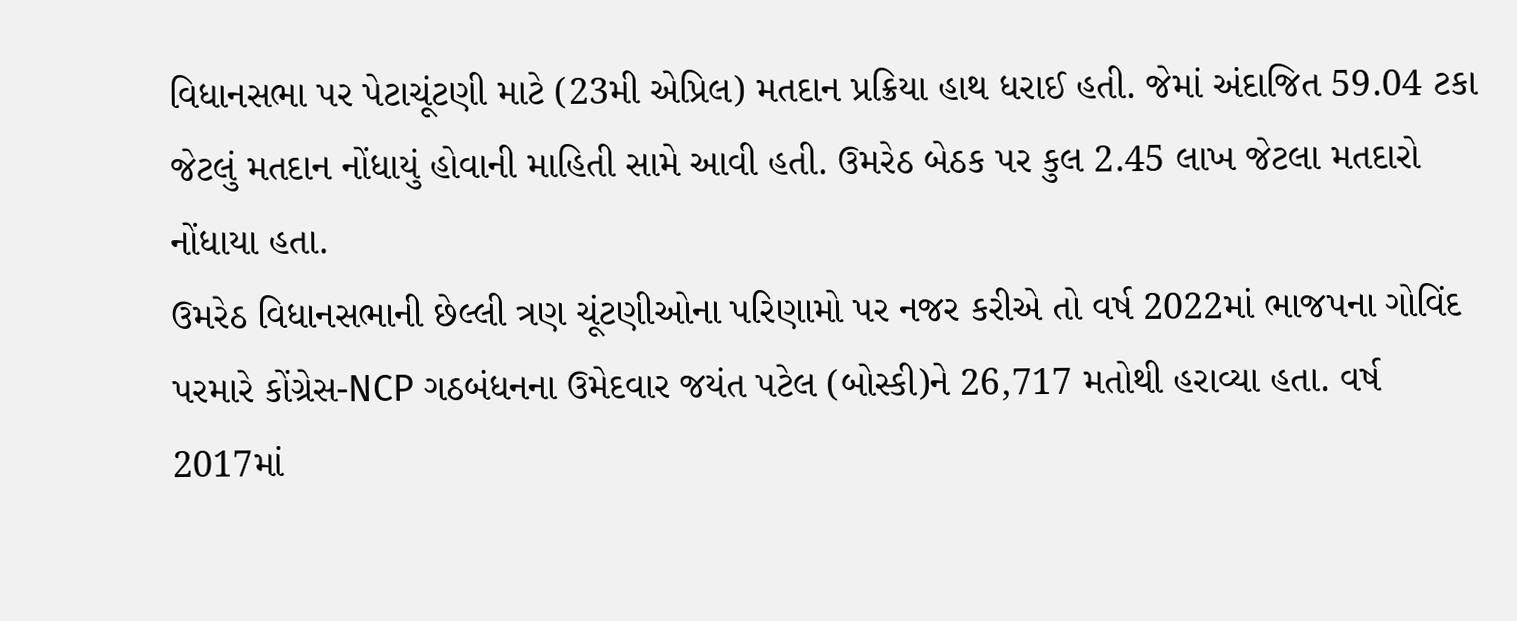વિધાનસભા પર પેટાચૂંટણી માટે (23મી એપ્રિલ) મતદાન પ્રક્રિયા હાથ ધરાઈ હતી. જેમાં અંદાજિત 59.04 ટકા જેટલું મતદાન નોંધાયું હોવાની માહિતી સામે આવી હતી. ઉમરેઠ બેઠક પર કુલ 2.45 લાખ જેટલા મતદારો નોંધાયા હતા.
ઉમરેઠ વિધાનસભાની છેલ્લી ત્રણ ચૂંટણીઓના પરિણામો પર નજર કરીએ તો વર્ષ 2022માં ભાજપના ગોવિંદ પરમારે કોંગ્રેસ-NCP ગઠબંધનના ઉમેદવાર જયંત પટેલ (બોસ્કી)ને 26,717 મતોથી હરાવ્યા હતા. વર્ષ 2017માં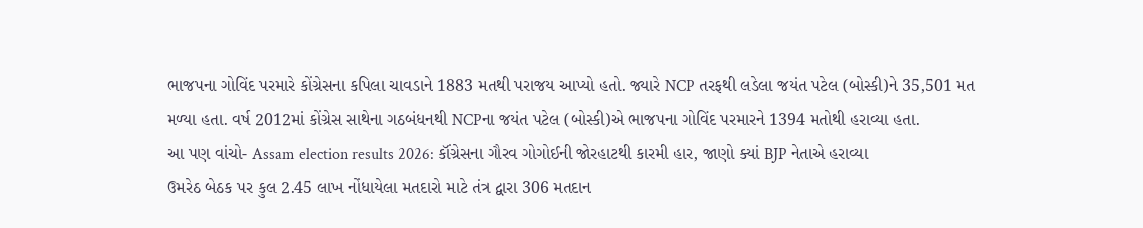ભાજપના ગોવિંદ પરમારે કોંગ્રેસના કપિલા ચાવડાને 1883 મતથી પરાજય આપ્યો હતો. જ્યારે NCP તરફથી લડેલા જયંત પટેલ (બોસ્કી)ને 35,501 મત મળ્યા હતા. વર્ષ 2012માં કોંગ્રેસ સાથેના ગઠબંધનથી NCPના જયંત પટેલ (બોસ્કી)એ ભાજપના ગોવિંદ પરમારને 1394 મતોથી હરાવ્યા હતા.
આ પણ વાંચો- Assam election results 2026: કૉંગ્રેસના ગૌરવ ગોગોઈની જોરહાટથી કારમી હાર, જાણો ક્યાં BJP નેતાએ હરાવ્યા
ઉમરેઠ બેઠક પર કુલ 2.45 લાખ નોંધાયેલા મતદારો માટે તંત્ર દ્વારા 306 મતદાન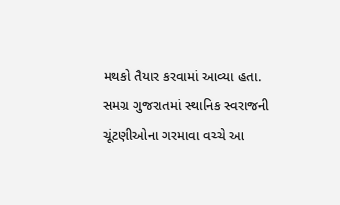મથકો તૈયાર કરવામાં આવ્યા હતા. સમગ્ર ગુજરાતમાં સ્થાનિક સ્વરાજની ચૂંટણીઓના ગરમાવા વચ્ચે આ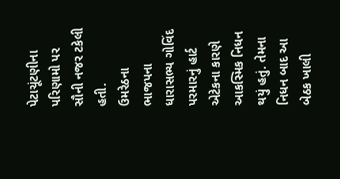પેટાચૂંટણીના પરિણામો પર સૌની નજર ટકેલી હતી.
ઉમરેઠના ભાજપના ધારાસભ્ય ગોવિંદ પરમારનું હાર્ટ એટેકના કારણે આકસ્મિક નિધન થયું હતું. તેમના નિધન બાદ આ બેઠક ખાલી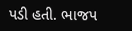પડી હતી. ભાજપ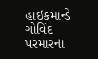હાઇકમાન્ડે ગોવિંદ પરમારના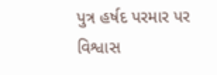પુત્ર હર્ષદ પરમાર પર વિશ્વાસ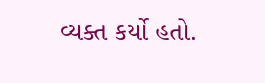વ્યક્ત કર્યો હતો.